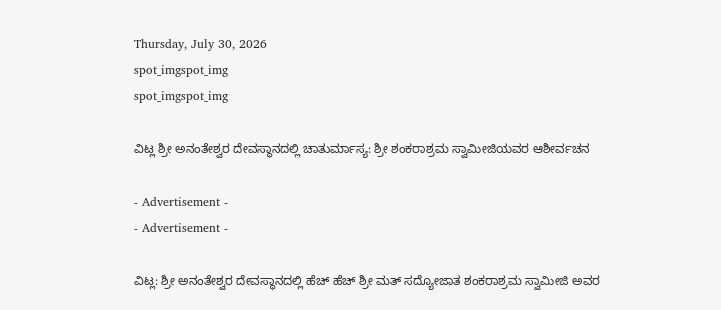Thursday, July 30, 2026
spot_imgspot_img
spot_imgspot_img

ವಿಟ್ಲ ಶ್ರೀ ಅನಂತೇಶ್ವರ ದೇವಸ್ಥಾನದಲ್ಲಿ ಚಾತುರ್ಮಾಸ್ಯ: ಶ್ರೀ ಶಂಕರಾಶ್ರಮ ಸ್ವಾಮೀಜಿಯವರ ಆಶೀರ್ವಚನ

- Advertisement -
- Advertisement -

ವಿಟ್ಲ: ಶ್ರೀ ಅನಂತೇಶ್ವರ ದೇವಸ್ಥಾನದಲ್ಲಿ ಹೆಚ್ ಹೆಚ್ ಶ್ರೀ ಮತ್ ಸದ್ಯೋಜಾತ ಶಂಕರಾಶ್ರಮ ಸ್ವಾಮೀಜಿ ಅವರ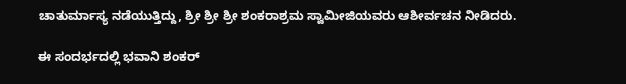ಚಾತುರ್ಮಾಸ್ಯ ನಡೆಯುತ್ತಿದ್ದು, ಶ್ರೀ ಶ್ರೀ ಶ್ರೀ ಶಂಕರಾಶ್ರಮ ಸ್ವಾಮೀಜಿಯವರು ಆಶೀರ್ವಚನ ನೀಡಿದರು.

ಈ ಸಂದರ್ಭದಲ್ಲಿ ಭವಾನಿ ಶಂಕರ್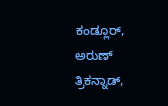ಕಂಡ್ಲೂರ್, ಅರುಣ್ ತ್ರಿಕನ್ನಾಡ್,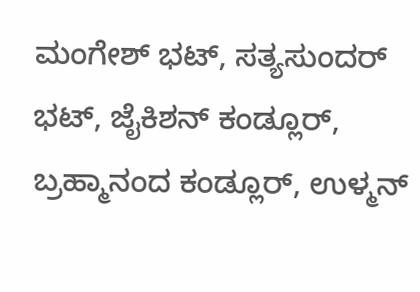ಮಂಗೇಶ್ ಭಟ್, ಸತ್ಯಸುಂದರ್ ಭಟ್, ಜೈಕಿಶನ್ ಕಂಡ್ಲೂರ್, ಬ್ರಹ್ಮಾನಂದ ಕಂಡ್ಲೂರ್, ಉಳ್ಮನ್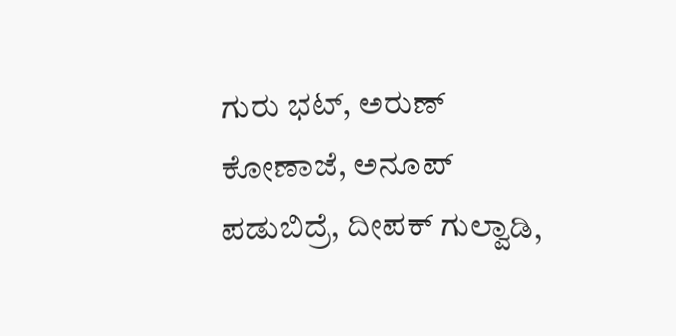ಗುರು ಭಟ್, ಅರುಣ್ ಕೋಣಾಜೆ, ಅನೂಪ್ ಪಡುಬಿದ್ರೆ, ದೀಪಕ್ ಗುಲ್ವಾಡಿ,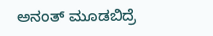ಅನಂತ್ ಮೂಡಬಿದ್ರೆ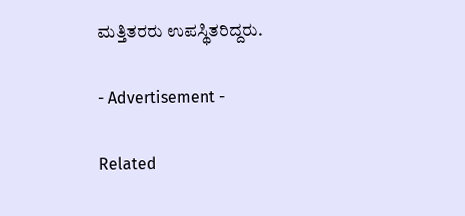ಮತ್ತಿತರರು ಉಪಸ್ಥಿತರಿದ್ದರು.

- Advertisement -

Related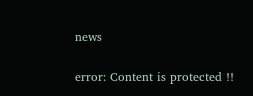news

error: Content is protected !!